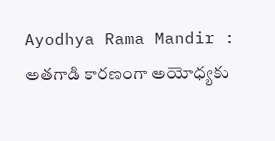Ayodhya Rama Mandir : అతగాడి కారణంగా అయోధ్యకు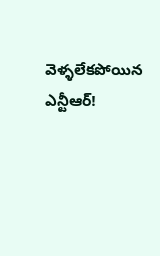వెళ్ళలేకపోయిన ఎన్టీఆర్!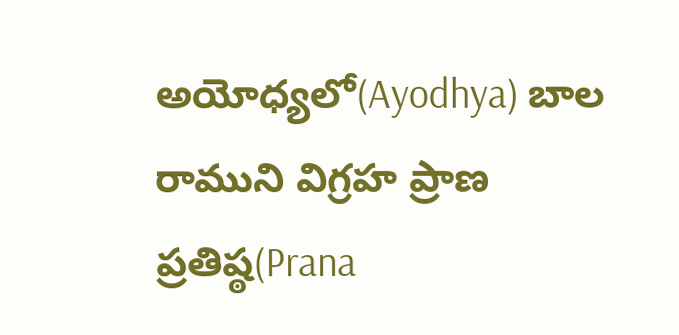అయోధ్యలో(Ayodhya) బాల రాముని విగ్రహ ప్రాణ ప్రతిష్ఠ(Prana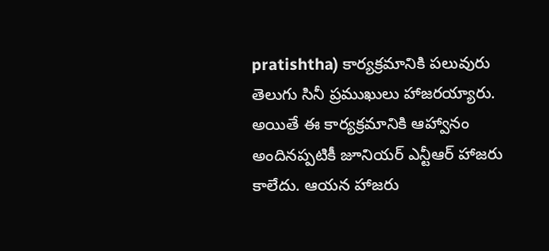pratishtha) కార్యక్రమానికి పలువురు తెలుగు సినీ ప్రముఖులు హాజరయ్యారు. అయితే ఈ కార్యక్రమానికి ఆహ్వానం అందినప్పటికీ జూనియర్ ఎన్టీఆర్ హాజరు కాలేదు. ఆయన హాజరు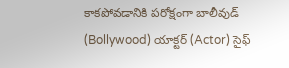కాకపోవడానికి పరోక్షంగా బాలీవుడ్ (Bollywood) యాక్టర్ (Actor) సైఫ్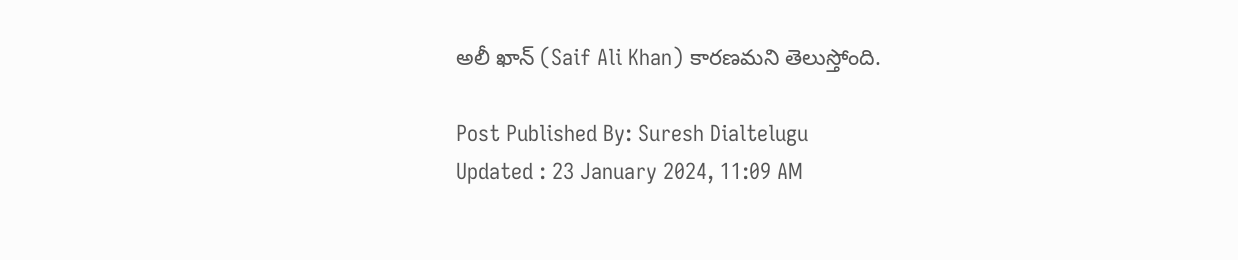అలీ ఖాన్ (Saif Ali Khan) కారణమని తెలుస్తోంది.

Post Published By: Suresh Dialtelugu
Updated : 23 January 2024, 11:09 AM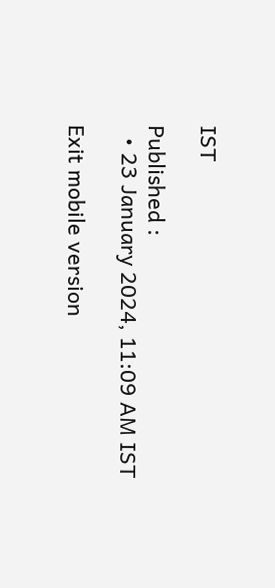IST

Published :
  • 23 January 2024, 11:09 AM IST

Exit mobile version